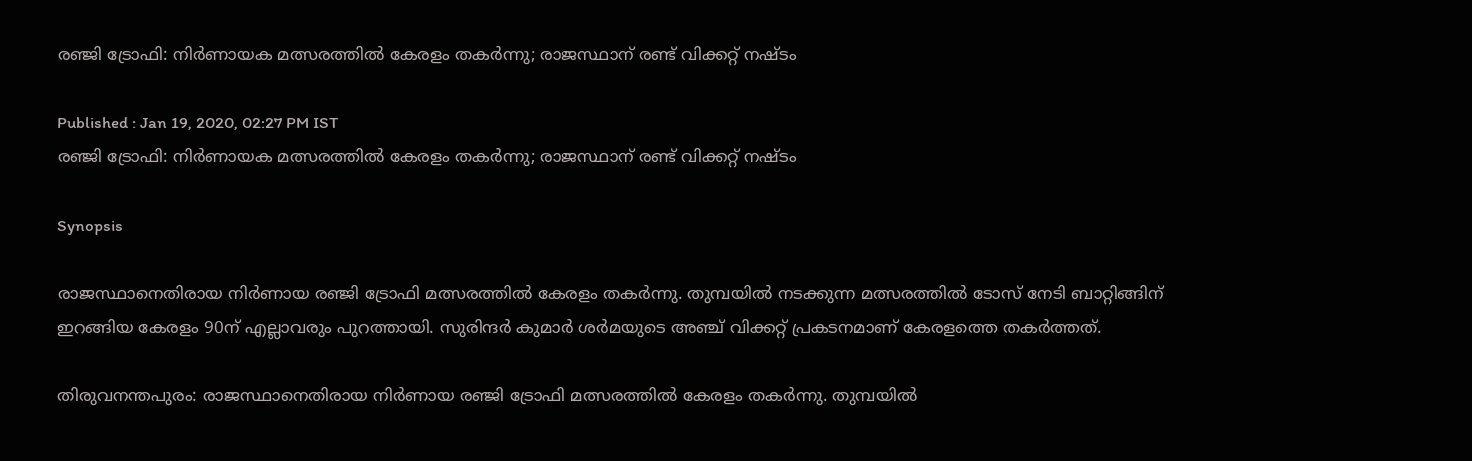രഞ്ജി ട്രോഫി: നിര്‍ണായക മത്സരത്തില്‍ കേരളം തകര്‍ന്നു; രാജസ്ഥാന് രണ്ട് വിക്കറ്റ് നഷ്ടം

Published : Jan 19, 2020, 02:27 PM IST
രഞ്ജി ട്രോഫി: നിര്‍ണായക മത്സരത്തില്‍ കേരളം തകര്‍ന്നു; രാജസ്ഥാന് രണ്ട് വിക്കറ്റ് നഷ്ടം

Synopsis

രാജസ്ഥാനെതിരായ നിര്‍ണായ രഞ്ജി ട്രോഫി മത്സരത്തില്‍ കേരളം തകര്‍ന്നു. തുമ്പയില്‍ നടക്കുന്ന മത്സരത്തില്‍ ടോസ് നേടി ബാറ്റിങ്ങിന് ഇറങ്ങിയ കേരളം 90ന് എല്ലാവരും പുറത്തായി. സുരിന്ദര്‍ കുമാര്‍ ശര്‍മയുടെ അഞ്ച് വിക്കറ്റ് പ്രകടനമാണ് കേരളത്തെ തകര്‍ത്തത്.

തിരുവനന്തപുരം: രാജസ്ഥാനെതിരായ നിര്‍ണായ രഞ്ജി ട്രോഫി മത്സരത്തില്‍ കേരളം തകര്‍ന്നു. തുമ്പയില്‍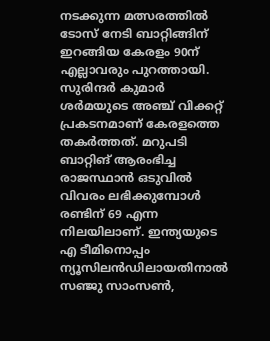നടക്കുന്ന മത്സരത്തില്‍ ടോസ് നേടി ബാറ്റിങ്ങിന് ഇറങ്ങിയ കേരളം 90ന് എല്ലാവരും പുറത്തായി. സുരിന്ദര്‍ കുമാര്‍ ശര്‍മയുടെ അഞ്ച് വിക്കറ്റ് പ്രകടനമാണ് കേരളത്തെ തകര്‍ത്തത്. മറുപടി ബാറ്റിങ് ആരംഭിച്ച രാജസ്ഥാന്‍ ഒടുവില്‍ വിവരം ലഭിക്കുമ്പോള്‍ രണ്ടിന് 69 എന്ന നിലയിലാണ്. ഇന്ത്യയുടെ എ ടീമിനൊപ്പം ന്യൂസിലന്‍ഡിലായതിനാല്‍ സഞ്ജു സാംസണ്‍,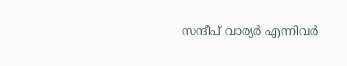സന്ദീപ് വാര്യര്‍ എന്നിവര്‍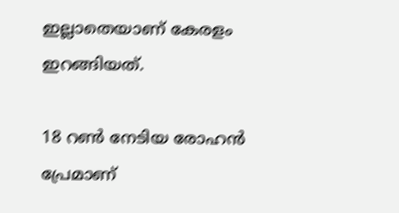ഇല്ലാതെയാണ് കേരളം ഇറങ്ങിയത്.

18 റണ്‍ നേടിയ രോഹന്‍ പ്രേമാണ്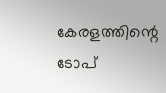കേരളത്തിന്റെ ടോപ്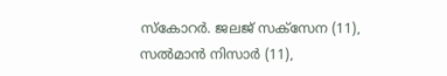സ്‌കോറര്‍. ജലജ് സക്‌സേന (11), സല്‍മാന്‍ നിസാര്‍ (11),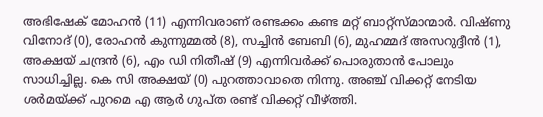അഭിഷേക് മോഹന്‍ (11) എന്നിവരാണ് രണ്ടക്കം കണ്ട മറ്റ് ബാറ്റ്‌സ്മാന്മാര്‍. വിഷ്ണു വിനോദ് (0), രോഹന്‍ കുന്നുമ്മല്‍ (8), സച്ചിന്‍ ബേബി (6), മുഹമ്മദ് അസറുദ്ദീന്‍ (1), അക്ഷയ് ചന്ദ്രന്‍ (6), എം ഡി നിതീഷ് (9) എന്നിവര്‍ക്ക് പൊരുതാന്‍ പോലും സാധിച്ചില്ല. കെ സി അക്ഷയ് (0) പുറത്താവാതെ നിന്നു. അഞ്ച് വിക്കറ്റ് നേടിയ ശര്‍മയ്ക്ക് പുറമെ എ ആര്‍ ഗുപ്ത രണ്ട് വിക്കറ്റ് വീഴ്ത്തി.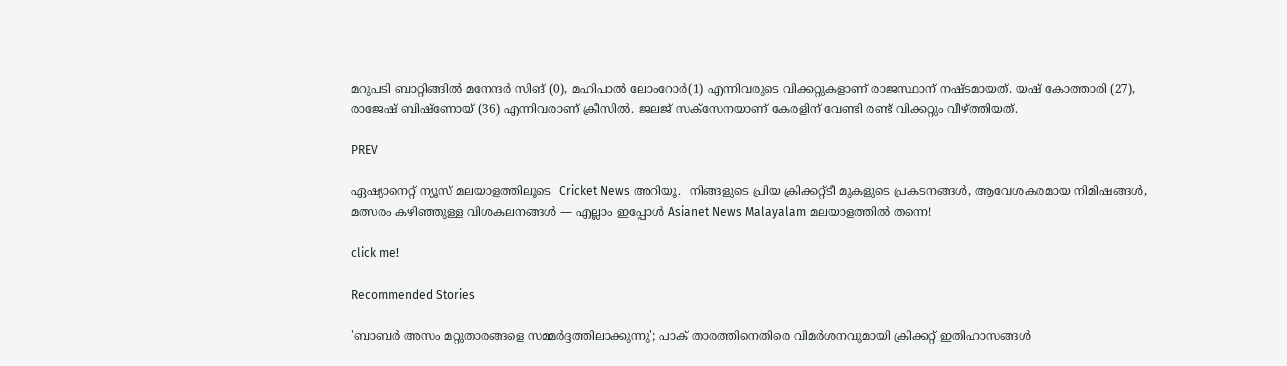മറുപടി ബാറ്റിങ്ങില്‍ മനേന്ദര്‍ സിങ് (0), മഹിപാല്‍ ലോംറോര്‍(1) എന്നിവരുടെ വിക്കറ്റുകളാണ് രാജസ്ഥാന് നഷ്ടമായത്. യഷ് കോത്താരി (27), രാജേഷ് ബിഷ്‌ണോയ് (36) എന്നിവരാണ് ക്രീസില്‍. ജലജ് സക്‌സേനയാണ് കേരളിന് വേണ്ടി രണ്ട് വിക്കറ്റും വീഴ്ത്തിയത്.

PREV

ഏഷ്യാനെറ്റ് ന്യൂസ് മലയാളത്തിലൂടെ  Cricket News അറിയൂ.  നിങ്ങളുടെ പ്രിയ ക്രിക്കറ്റ്ടീ മുകളുടെ പ്രകടനങ്ങൾ, ആവേശകരമായ നിമിഷങ്ങൾ, മത്സരം കഴിഞ്ഞുള്ള വിശകലനങ്ങൾ — എല്ലാം ഇപ്പോൾ Asianet News Malayalam മലയാളത്തിൽ തന്നെ!

click me!

Recommended Stories

'ബാബര്‍ അസം മറ്റുതാരങ്ങളെ സമ്മര്‍ദ്ദത്തിലാക്കുന്നു'; പാക് താരത്തിനെതിരെ വിമര്‍ശനവുമായി ക്രിക്കറ്റ് ഇതിഹാസങ്ങള്‍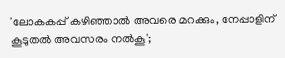'ലോകകപ്പ് കഴിഞ്ഞാല്‍ അവരെ മറക്കും, നേപ്പാളിന് കൂടുതല്‍ അവസരം നല്‍കൂ';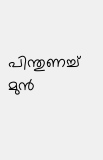പിന്തുണച്ച് മുന്‍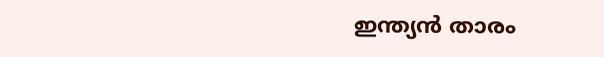ഇന്ത്യന്‍ താരം